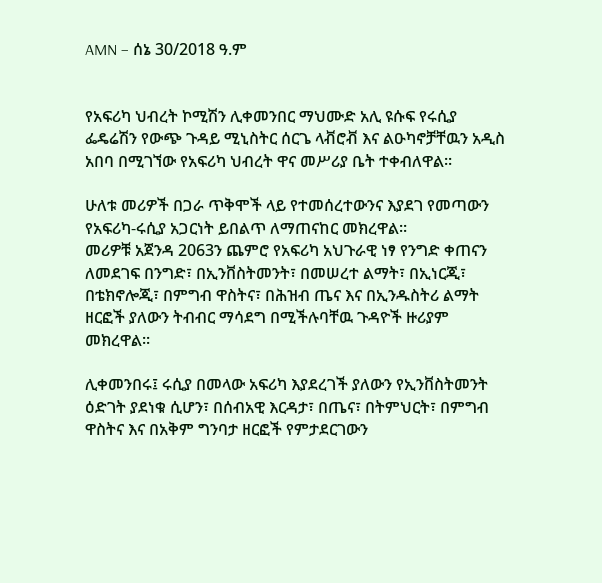AMN – ሰኔ 30/2018 ዓ.ም


የአፍሪካ ህብረት ኮሚሽን ሊቀመንበር ማህሙድ አሊ ዩሱፍ የሩሲያ ፌዴሬሽን የውጭ ጉዳይ ሚኒስትር ሰርጌ ላቭሮቭ እና ልዑካኖቻቸዉን አዲስ አበባ በሚገኘው የአፍሪካ ህብረት ዋና መሥሪያ ቤት ተቀብለዋል፡፡

ሁለቱ መሪዎች በጋራ ጥቅሞች ላይ የተመሰረተውንና እያደገ የመጣውን የአፍሪካ-ሩሲያ አጋርነት ይበልጥ ለማጠናከር መክረዋል፡፡
መሪዎቹ አጀንዳ 2063ን ጨምሮ የአፍሪካ አህጉራዊ ነፃ የንግድ ቀጠናን ለመደገፍ በንግድ፣ በኢንቨስትመንት፣ በመሠረተ ልማት፣ በኢነርጂ፣ በቴክኖሎጂ፣ በምግብ ዋስትና፣ በሕዝብ ጤና እና በኢንዱስትሪ ልማት ዘርፎች ያለውን ትብብር ማሳደግ በሚችሉባቸዉ ጉዳዮች ዙሪያም መክረዋል፡፡

ሊቀመንበሩ፤ ሩሲያ በመላው አፍሪካ እያደረገች ያለውን የኢንቨስትመንት ዕድገት ያደነቁ ሲሆን፣ በሰብአዊ እርዳታ፣ በጤና፣ በትምህርት፣ በምግብ ዋስትና እና በአቅም ግንባታ ዘርፎች የምታደርገውን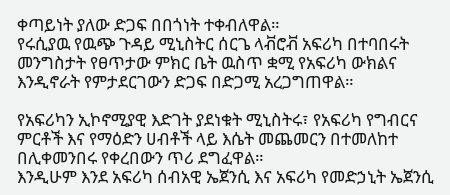ቀጣይነት ያለው ድጋፍ በበጎነት ተቀብለዋል።
የሩሲያዉ የዉጭ ጉዳይ ሚኒስትር ሰርጌ ላቭሮቭ አፍሪካ በተባበሩት መንግስታት የፀጥታው ምክር ቤት ዉስጥ ቋሚ የአፍሪካ ውክልና እንዲኖራት የምታደርገውን ድጋፍ በድጋሚ አረጋግጠዋል።

የአፍሪካን ኢኮኖሚያዊ እድገት ያደነቁት ሚኒስትሩ፣ የአፍሪካ የግብርና ምርቶች እና የማዕድን ሀብቶች ላይ እሴት መጨመርን በተመለከተ በሊቀመንበሩ የቀረበውን ጥሪ ደግፈዋል።
እንዲሁም እንደ አፍሪካ ሰብአዊ ኤጀንሲ እና አፍሪካ የመድኃኒት ኤጀንሲ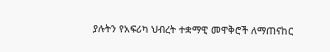ያሉትን የአፍሪካ ህብረት ተቋማዊ መዋቅሮች ለማጠናከር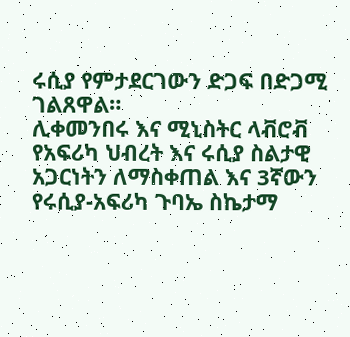ሩሲያ የምታደርገውን ድጋፍ በድጋሚ ገልጸዋል።
ሊቀመንበሩ እና ሚኒስትር ላቭሮቭ የአፍሪካ ህብረት እና ሩሲያ ስልታዊ አጋርነትን ለማስቀጠል እና 3ኛውን የሩሲያ-አፍሪካ ጉባኤ ስኬታማ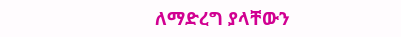ለማድረግ ያላቸውን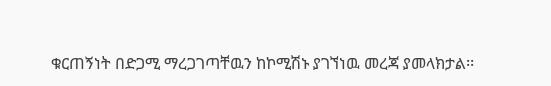ቁርጠኝነት በድጋሚ ማረጋገጣቸዉን ከኮሚሽኑ ያገኘነዉ መረጃ ያመላክታል፡፡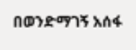በወንድማገኝ አሰፋ